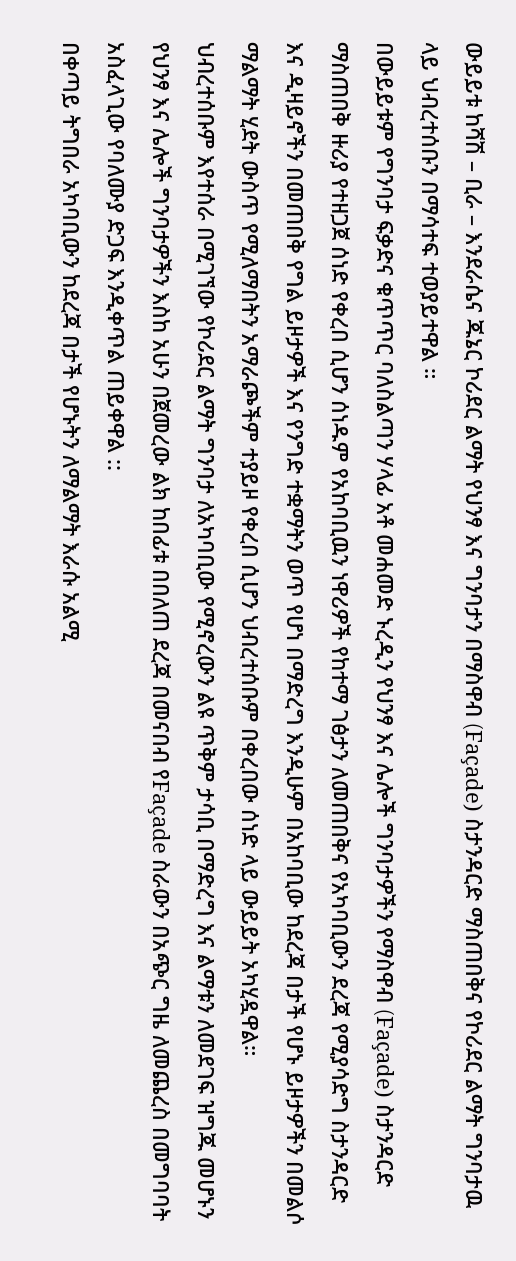ውይይቱ ከሻሽ – ቢራ – እንደራሴና ጁኔር ኮሪደር ልማት የህንፃ እና ግንባታን በማስዋብ (Façade) ስታንዳርድ ማስጠበቅና የኮሪደር ልማት ግንባታዉ ላይ ህብረተሰቡን በማሳተፍ ተወያይተዋል ።
በውይይቱም የግንባታ ፍቃድና ቁጥጥር ባለስልጣን ሃላፊ አቶ መሐመድ ኑረዲን የህንፃ እና ሌሎች ግንባታዎችን የማስዋብ (Façade) ስታንዳርድ ማስጠበቅ ዙሪያ የተዘጋጀ ሰነድ የቀረበ ሲሆን ሰነዱም የአከባቢዉን ነዋሪዎች የከተማ ገፅታን ለመጠበቅና የአካባቢውን ደረጃ የሚያሳድግ ስታንዳርድ እና ዲዛይኖችን በመጠበቅ የግል ይዞታዎች እና የንግድ ተቋማትን ወጥ የሆነ በማድረግ እንዲሁም በአከባቢው ከደረጃ በታች የሆኑ ይዞታዎችን በመልሶ ማልማት ሂደት ውስጥ የሚለማበትን አማራጮችም ተያይዞ የቀረበ ሲሆን ህብረተሰቡም በቀረበው ሰነድ ላይ ውይይት አካሂዷዋል።
ህብረተሰቡም እየተሰራ በሚገኘው የኮሪደር ልማት ግንባታ ለአካባቢው የሚኖረውን ልዩ ጥቅም ታሳቢ በማድረግ እና ልማቱን ለመደገፍ ዝግጁ መሆኑን የህንፃ እና ሌሎች ግንባታዎችን እስከ አሁን በጀመረው ልክ ከበፊቱ በበለጠ ደረጃ በመናበብ የFaçade ስራውን በአጭር ግዜ ለመጨረስ በመግባባት አስፈላጊው የባለሙያ ድጋፍ እንዲቀጥል ጠይቀዋል ::
በቀጣይ ትግበራ አካባቢውን ከደረጃ በታች የሆኑትን ለማልማት እራሱ አልሚ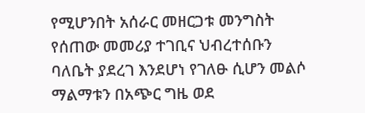የሚሆንበት አሰራር መዘርጋቱ መንግስት የሰጠው መመሪያ ተገቢና ህብረተሰቡን ባለቤት ያደረገ እንደሆነ የገለፁ ሲሆን መልሶ ማልማቱን በአጭር ግዜ ወደ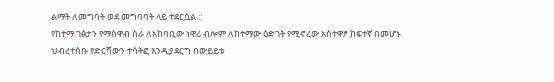ልማት ለመግባት ወደ መግባባት ላይ ተደርሷል ::
የከተማ ገፅታን የማስዋብ ስራ ለአከባቢው ነዋሪ ብሎም ለከተማው ዕድገት የሚኖረው አስተዋፆ ከፍተኛ በመሆኑ ህብረተሰቡ የድርሻውን ተሳትፎ እንዲያደርግ በውይይቱ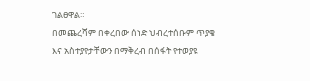ገልፀዋል።
በመጨረሻም በቀረበው ሰነድ ህብረተሰቡም ጥያቄ እና አስተያየታቸውን በማቅረብ በሰፋት የተወያዩ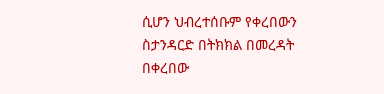ሲሆን ህብረተሰቡም የቀረበውን ስታንዳርድ በትክክል በመረዳት በቀረበው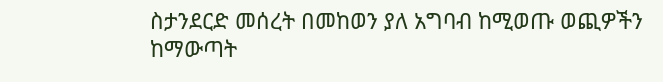ስታንደርድ መሰረት በመከወን ያለ አግባብ ከሚወጡ ወጪዎችን ከማውጣት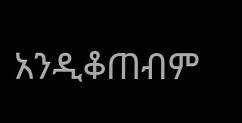አንዲቆጠብም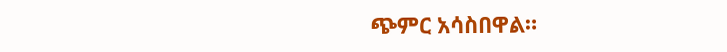ጭምር አሳስበዋል።